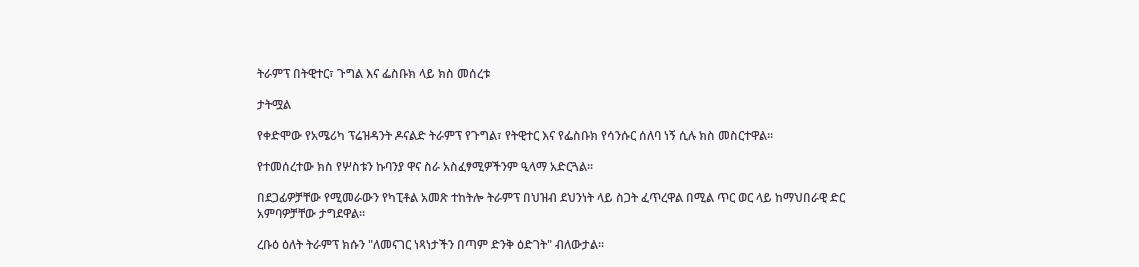ትራምፕ በትዊተር፣ ጉግል እና ፌስቡክ ላይ ክስ መሰረቱ

ታትሟል

የቀድሞው የአሜሪካ ፕሬዝዳንት ዶናልድ ትራምፕ የጉግል፣ የትዊተር እና የፌስቡክ የሳንሱር ሰለባ ነኝ ሲሉ ክስ መስርተዋል፡፡

የተመሰረተው ክስ የሦስቱን ኩባንያ ዋና ስራ አስፈፃሚዎችንም ዒላማ አድርጓል፡፡

በደጋፊዎቻቸው የሚመራውን የካፒቶል አመጽ ተከትሎ ትራምፕ በህዝብ ደህንነት ላይ ስጋት ፈጥረዋል በሚል ጥር ወር ላይ ከማህበራዊ ድር አምባዎቻቸው ታግደዋል፡፡

ረቡዕ ዕለት ትራምፕ ክሱን "ለመናገር ነጻነታችን በጣም ድንቅ ዕድገት" ብለውታል፡፡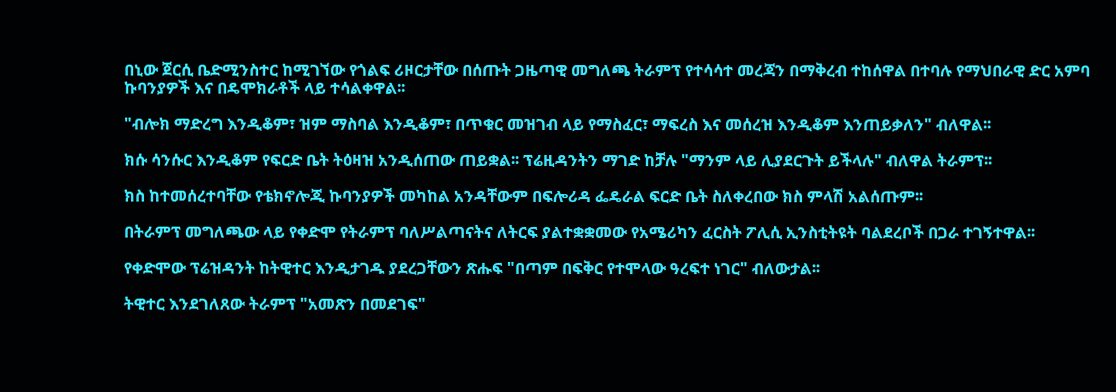በኒው ጀርሲ ቤድሚንስተር ከሚገኘው የጎልፍ ሪዞርታቸው በሰጡት ጋዜጣዊ መግለጫ ትራምፕ የተሳሳተ መረጃን በማቅረብ ተከሰዋል በተባሉ የማህበራዊ ድር አምባ ኩባንያዎች እና በዴሞክራቶች ላይ ተሳልቀዋል፡፡

"ብሎክ ማድረግ እንዲቆም፣ ዝም ማስባል እንዲቆም፣ በጥቁር መዝገብ ላይ የማስፈር፣ ማፍረስ እና መሰረዝ እንዲቆም እንጠይቃለን" ብለዋል፡፡

ክሱ ሳንሱር እንዲቆም የፍርድ ቤት ትዕዛዝ አንዲሰጠው ጠይቋል፡፡ ፕሬዚዳንትን ማገድ ከቻሉ "ማንም ላይ ሊያደርጉት ይችላሉ" ብለዋል ትራምፕ፡፡

ክስ ከተመሰረተባቸው የቴክኖሎጂ ኩባንያዎች መካከል አንዳቸውም በፍሎሪዳ ፌዴራል ፍርድ ቤት ስለቀረበው ክስ ምላሽ አልሰጡም፡፡

በትራምፕ መግለጫው ላይ የቀድሞ የትራምፕ ባለሥልጣናትና ለትርፍ ያልተቋቋመው የአሜሪካን ፈርስት ፖሊሲ ኢንስቲትዩት ባልደረቦች በጋራ ተገኝተዋል፡፡

የቀድሞው ፕሬዝዳንት ከትዊተር እንዲታገዱ ያደረጋቸውን ጽሑፍ "በጣም በፍቅር የተሞላው ዓረፍተ ነገር" ብለውታል፡፡

ትዊተር እንደገለጸው ትራምፕ "አመጽን በመደገፍ"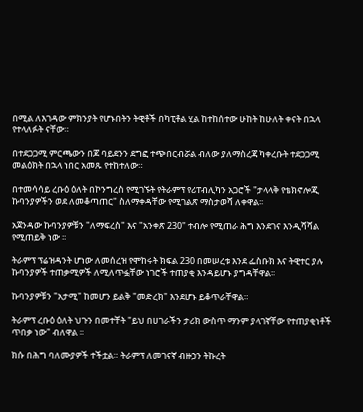በሚል ለእገዳው ምክንያት የሆኑበትን ትዊቶች በካፒቶል ሂል ከተከሰተው ሁከት ከሁለት ቀናት በኋላ የተላለፉት ናቸው።

በተደጋጋሚ ምርጫውን በጆ ባይደንን ደግፎ ተጭበርብሯል ብለው ያለማስረጃ ካቀረቡት ተደጋጋሚ መልዕክት በኋላ ነበር አመጹ የተከተለው።

በተመሳሳይ ረቡዕ ዕለት በኮንግረስ የሚገኙት የትራምፕ የሪፐብሊካን አጋሮች "ታላላቅ የቴክኖሎጂ ኩባንያዎችን ወደ ለመቆጣጠር" ስለማቀዳቸው የሚገልጽ ማስታወሻ ለቀዋል፡፡

አጀንዳው ኩባንያዎቹን "ለማፍረስ" እና "አንቀጽ 230" ተብሎ የሚጠራ ሕግ እንደገና እንዲሻሻል የሚጠይቅ ነው ፡፡

ትራምፕ ፕሬዝዳንት ሆነው ለመሰረዝ የሞከሩት ክፍል 230 በመሠረቱ እንደ ፌስቡክ እና ትዊተር ያሉ ኩባንያዎች ተጠቃሚዎች ለሚለጥፏቸው ነገሮች ተጠያቂ እንዳይሆኑ ያግዳቸዋል፡፡

ኩባንያዎቹን "አታሚ" ከመሆን ይልቅ "መድረክ" እንደሆኑ ይቆጥራቸዋል።

ትራምፕ ረቡዕ ዕለት ህጉን በመተቸት "ይህ በሀገራችን ታሪክ ውስጥ ማንም ያላገኛቸው የተጠያቂነቶች ጥበቃ ነው" ብለዋል ፡፡

ክሱ በሕግ ባለሙያዎች ተችቷል። ትራምፕ ለመገናኛ ብዙኃን ትኩረት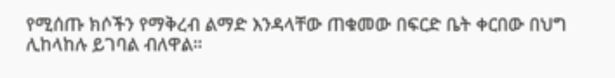የሚሰጡ ክሶችን የማቅረብ ልማድ እንዳላቸው ጠቁመው በፍርድ ቤት ቀርበው በህግ ሊከላከሉ ይገባል ብለዋል።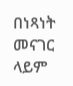በነጻነት መናገር ላይም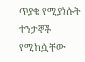ጥያቄ የሚያነሱት ተንታኞች የሚከሷቸው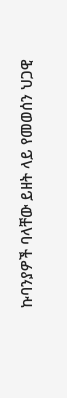ኩባንያዎች ባላቸው ይዘት ላይ የመወሰን ህጋዊ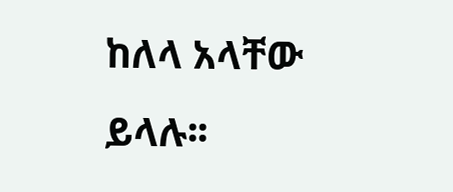ከለላ አላቸው ይላሉ፡፡